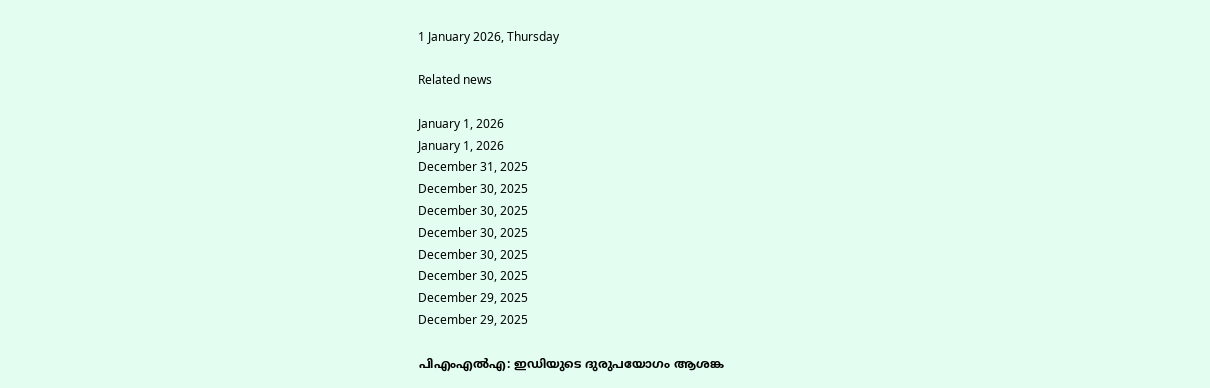1 January 2026, Thursday

Related news

January 1, 2026
January 1, 2026
December 31, 2025
December 30, 2025
December 30, 2025
December 30, 2025
December 30, 2025
December 30, 2025
December 29, 2025
December 29, 2025

പിഎംഎല്‍എ: ഇഡിയുടെ ദുരുപയോഗം ആശങ്ക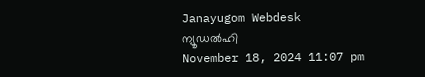Janayugom Webdesk
ന്യൂഡല്‍ഹി
November 18, 2024 11:07 pm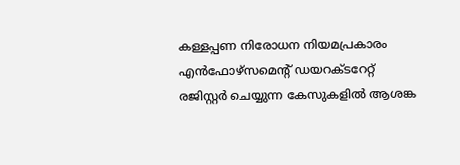കള്ളപ്പണ നിരോധന നിയമപ്രകാരം എന്‍ഫോഴ്‌സമെന്റ് ഡയറക്ടറേറ്റ് രജിസ്റ്റര്‍ ചെയ്യുന്ന കേസുകളില്‍ ആശങ്ക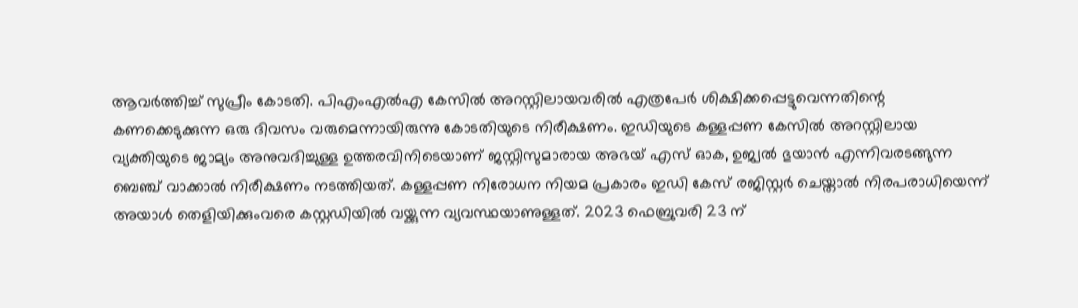ആവര്‍ത്തിച്ച് സുപ്രീം കോടതി. പിഎംഎല്‍എ കേസില്‍ അറസ്റ്റിലായവരില്‍ എത്രപേര്‍ ശിക്ഷിക്കപ്പെട്ടുവെന്നതിന്റെ കണക്കെടുക്കുന്ന ഒരു ദിവസം വരുമെന്നായിരുന്നു കോടതിയുടെ നിരീക്ഷണം. ഇഡിയുടെ കള്ളപ്പണ കേസില്‍ അറസ്റ്റിലായ വ്യക്തിയുടെ ജാമ്യം അനുവദിച്ചുള്ള ഉത്തരവിനിടെയാണ് ജസ്റ്റിസുമാരായ അഭയ് എസ് ഓക, ഉജ്വല്‍ ഭുയാന്‍ എന്നിവരടങ്ങുന്ന ബെഞ്ച് വാക്കാല്‍ നിരീക്ഷണം നടത്തിയത്. കള്ളപ്പണ നിരോധന നിയമ പ്രകാരം ഇഡി കേസ് രജിസ്റ്റര്‍ ചെയ്താല്‍ നിരപരാധിയെന്ന് അയാള്‍ തെളിയിക്കുംവരെ കസ്റ്റഡിയില്‍ വയ്ക്കുന്ന വ്യവസ്ഥയാണുള്ളത്. 2023 ഫെബ്രുവരി 23 ന്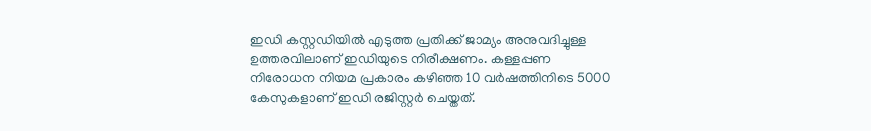ഇഡി കസ്റ്റഡിയില്‍ എടുത്ത പ്രതിക്ക് ജാമ്യം അനുവദിച്ചുള്ള ഉത്തരവിലാണ് ഇഡിയുടെ നിരീക്ഷണം. കള്ളപ്പണ നിരോധന നിയമ പ്രകാരം കഴിഞ്ഞ 10 വര്‍ഷത്തിനിടെ 5000 കേസുകളാണ് ഇഡി രജിസ്റ്റര്‍ ചെയ്തത്.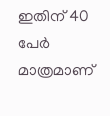ഇതിന് 40 പേര്‍ മാത്രമാണ്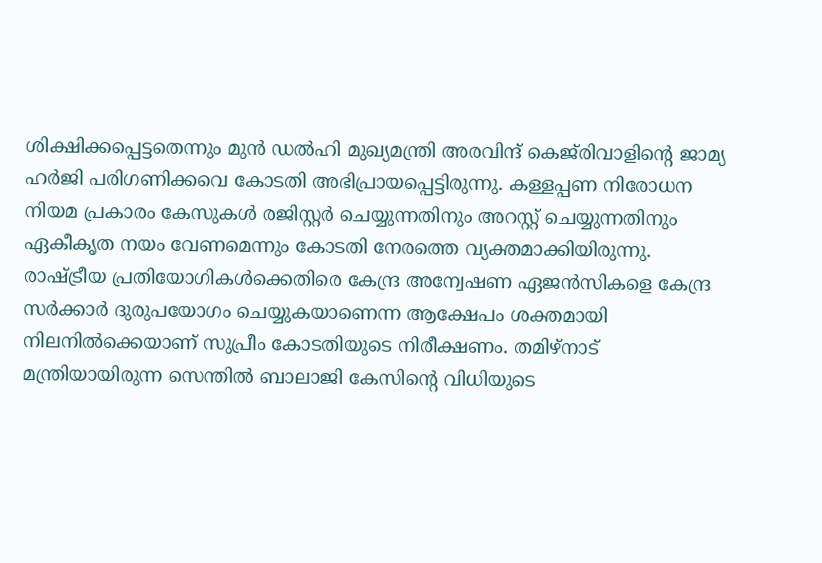ശിക്ഷിക്കപ്പെട്ടതെന്നും മുന്‍ ഡല്‍ഹി മുഖ്യമന്ത്രി അരവിന്ദ് കെജ്‌രിവാളിന്റെ ജാമ്യ ഹര്‍ജി പരിഗണിക്കവെ കോടതി അഭിപ്രായപ്പെട്ടിരുന്നു. കള്ളപ്പണ നിരോധന നിയമ പ്രകാരം കേസുകള്‍ രജിസ്റ്റര്‍ ചെയ്യുന്നതിനും അറസ്റ്റ് ചെയ്യുന്നതിനും ഏകീകൃത നയം വേണമെന്നും കോടതി നേരത്തെ വ്യക്തമാക്കിയിരുന്നു. രാഷ്ട്രീയ പ്രതിയോഗികള്‍ക്കെതിരെ കേന്ദ്ര അന്വേഷണ ഏജന്‍സികളെ കേന്ദ്ര സര്‍ക്കാര്‍ ദുരുപയോഗം ചെയ്യുകയാണെന്ന ആക്ഷേപം ശക്തമായി നിലനില്‍ക്കെയാണ് സുപ്രീം കോടതിയുടെ നിരീക്ഷണം. തമിഴ്‌നാട് മന്ത്രിയായിരുന്ന സെന്തില്‍ ബാലാജി കേസിന്റെ വിധിയുടെ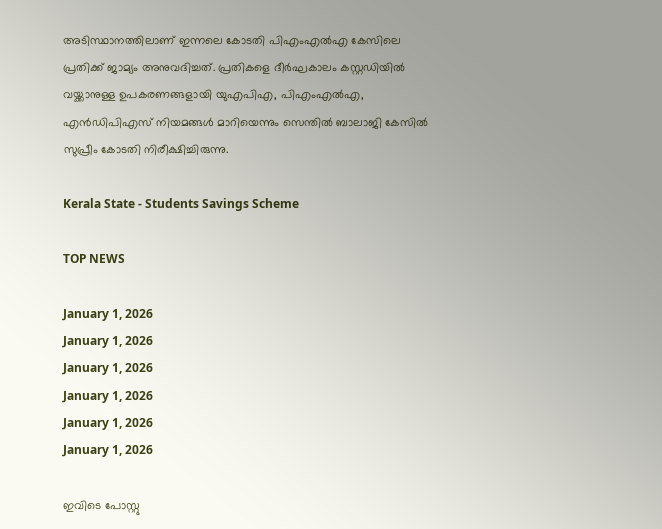അടിസ്ഥാനത്തിലാണ് ഇന്നലെ കോടതി പിഎംഎല്‍എ കേസിലെ പ്രതിക്ക് ജാമ്യം അനുവദിച്ചത്. പ്രതികളെ ദീര്‍ഘകാലം കസ്റ്റഡിയില്‍ വയ്ക്കാനുള്ള ഉപകരണങ്ങളായി യുഎപിഎ, പിഎംഎല്‍എ, എന്‍ഡിപിഎസ് നിയമങ്ങള്‍ മാറിയെന്നും സെന്തില്‍ ബാലാജി കേസില്‍ സുപ്രീം കോടതി നിരീക്ഷിച്ചിരുന്നു.

Kerala State - Students Savings Scheme

TOP NEWS

January 1, 2026
January 1, 2026
January 1, 2026
January 1, 2026
January 1, 2026
January 1, 2026

ഇവിടെ പോസ്റ്റു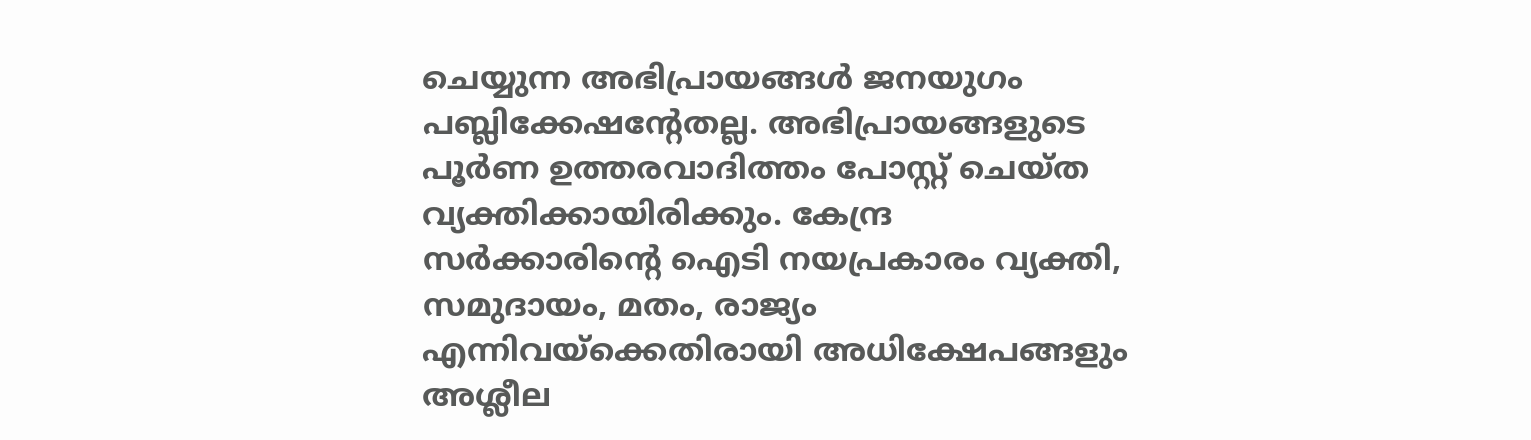ചെയ്യുന്ന അഭിപ്രായങ്ങള്‍ ജനയുഗം പബ്ലിക്കേഷന്റേതല്ല. അഭിപ്രായങ്ങളുടെ പൂര്‍ണ ഉത്തരവാദിത്തം പോസ്റ്റ് ചെയ്ത വ്യക്തിക്കായിരിക്കും. കേന്ദ്ര സര്‍ക്കാരിന്റെ ഐടി നയപ്രകാരം വ്യക്തി, സമുദായം, മതം, രാജ്യം എന്നിവയ്‌ക്കെതിരായി അധിക്ഷേപങ്ങളും അശ്ലീല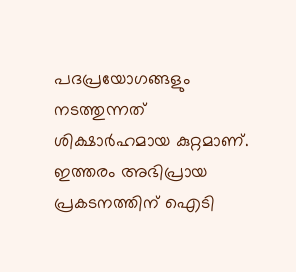പദപ്രയോഗങ്ങളും നടത്തുന്നത് ശിക്ഷാര്‍ഹമായ കുറ്റമാണ്. ഇത്തരം അഭിപ്രായ പ്രകടനത്തിന് ഐടി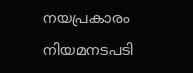നയപ്രകാരം നിയമനടപടി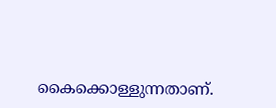കൈക്കൊള്ളുന്നതാണ്.